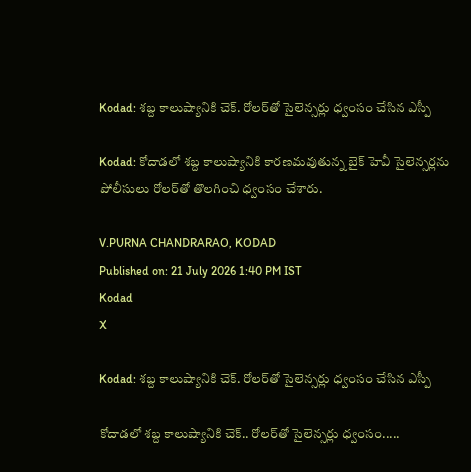Kodad: శబ్ద కాలుష్యానికి చెక్. రోలర్‌తో సైలెన్సర్లు ధ్వంసం చేసిన ఎస్పీ

Kodad: కోదాడలో శబ్ద కాలుష్యానికి కారణమవుతున్న బైక్ హెవీ సైలెన్సర్లను పోలీసులు రోలర్‌తో తొలగించి ధ్వంసం చేశారు.

V.PURNA CHANDRARAO, KODAD
Published on: 21 July 2026 1:40 PM IST
Kodad
X

Kodad: శబ్ద కాలుష్యానికి చెక్. రోలర్‌తో సైలెన్సర్లు ధ్వంసం చేసిన ఎస్పీ

కోదాడలో శబ్ద కాలుష్యానికి చెక్.. రోలర్‌తో సైలెన్సర్లు ధ్వంసం.....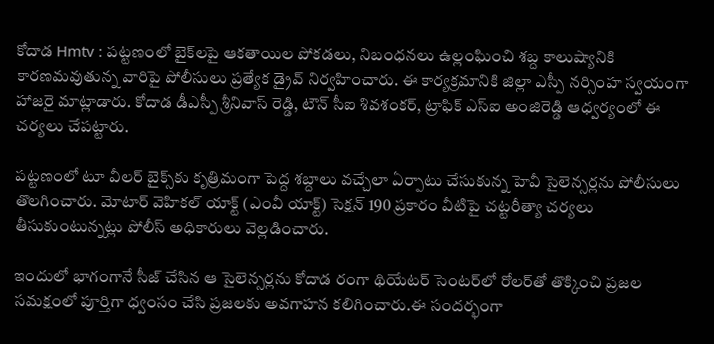కోదాడ Hmtv : పట్టణంలో బైక్‌లపై ఆకతాయిల పోకడలు, నిబంధనలు ఉల్లంఘించి శబ్ద కాలుష్యానికి కారణమవుతున్న వారిపై పోలీసులు ప్రత్యేక డ్రైవ్ నిర్వహించారు. ఈ కార్యక్రమానికి జిల్లా ఎస్పీ నర్సింహ స్వయంగా హాజరై మాట్లాడారు. కోదాడ డీఎస్పీ శ్రీనివాస్ రెడ్డి, టౌన్ సీఐ శివశంకర్, ట్రాఫిక్ ఎస్ఐ అంజిరెడ్డి ఆధ్వర్యంలో ఈ చర్యలు చేపట్టారు.

పట్టణంలో టూ వీలర్ బైక్స్‌కు కృత్రిమంగా పెద్ద శబ్దాలు వచ్చేలా ఏర్పాటు చేసుకున్న హెవీ సైలెన్సర్లను పోలీసులు తొలగించారు. మోటార్ వెహికల్ యాక్ట్ (ఎంవీ యాక్ట్) సెక్షన్ 190 ప్రకారం వీటిపై చట్టరీత్యా చర్యలు తీసుకుంటున్నట్లు పోలీస్ అధికారులు వెల్లడించారు.

ఇందులో భాగంగానే సీజ్ చేసిన ఆ సైలెన్సర్లను కోదాడ రంగా థియేటర్ సెంటర్‌లో రోలర్‌తో తొక్కించి ప్రజల సమక్షంలో పూర్తిగా ధ్వంసం చేసి ప్రజలకు అవగాహన కలిగించారు.ఈ సందర్భంగా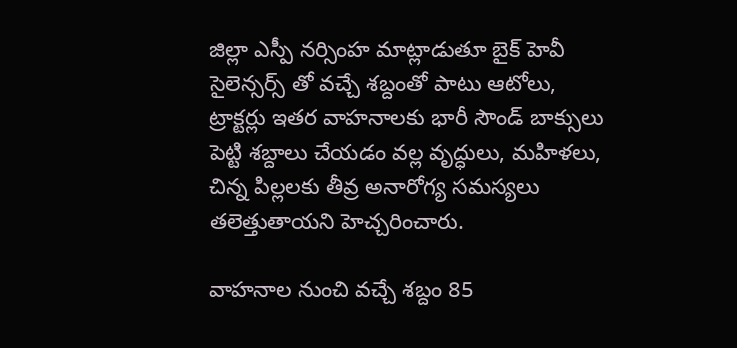జిల్లా ఎస్పీ నర్సింహ మాట్లాడుతూ బైక్ హెవీ సైలెన్సర్స్ తో వచ్చే శబ్దంతో పాటు ఆటోలు, ట్రాక్టర్లు ఇతర వాహనాలకు భారీ సౌండ్ బాక్సులు పెట్టి శబ్దాలు చేయడం వల్ల వృద్ధులు, మహిళలు, చిన్న పిల్లలకు తీవ్ర అనారోగ్య సమస్యలు తలెత్తుతాయని హెచ్చరించారు.

వాహనాల నుంచి వచ్చే శబ్దం 85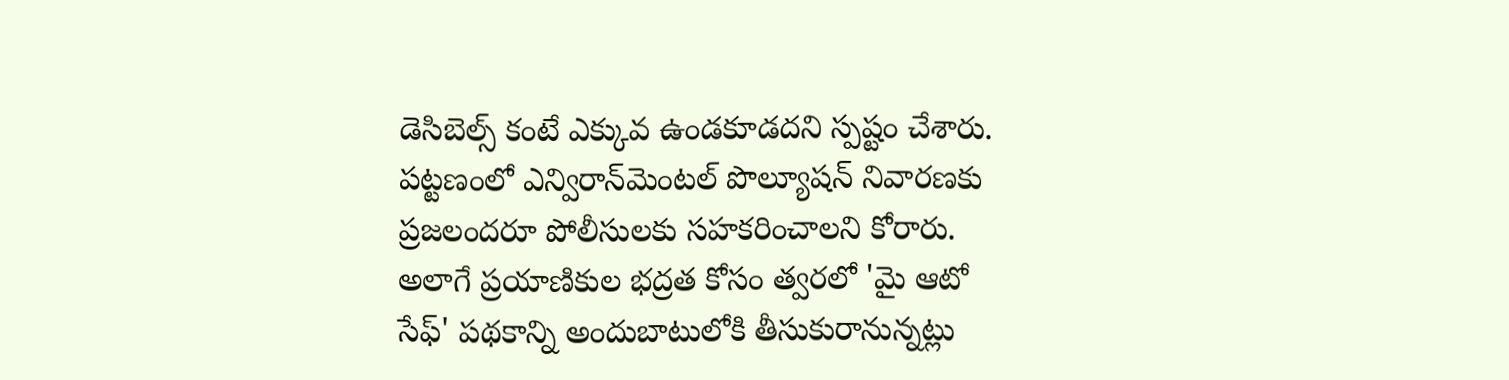డెసిబెల్స్‌ కంటే ఎక్కువ ఉండకూడదని స్పష్టం చేశారు. పట్టణంలో ఎన్విరాన్‌మెంటల్ పొల్యూషన్ నివారణకు ప్రజలందరూ పోలీసులకు సహకరించాలని కోరారు. అలాగే ప్రయాణికుల భద్రత కోసం త్వరలో 'మై ఆటో సేఫ్' పథకాన్ని అందుబాటులోకి తీసుకురానున్నట్లు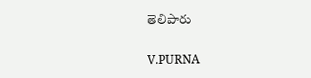తెలిపారు

V.PURNA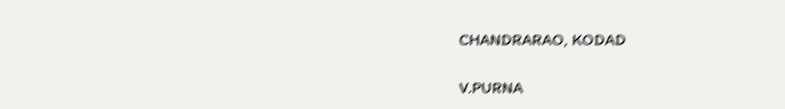CHANDRARAO, KODAD

V.PURNA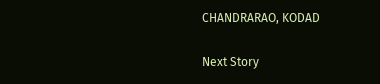CHANDRARAO, KODAD

Next Story